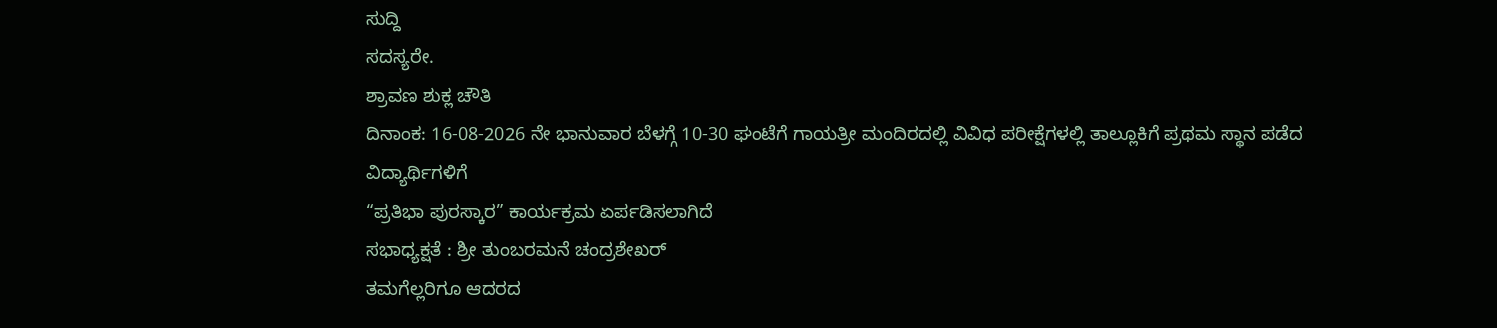ಸುದ್ದಿ
ಸದಸ್ಯರೇ.
ಶ್ರಾವಣ ಶುಕ್ಲ ಚೌತಿ
ದಿನಾಂಕ: 16-08-2026 ನೇ ಭಾನುವಾರ ಬೆಳಗ್ಗೆ 10-30 ಘಂಟೆಗೆ ಗಾಯತ್ರೀ ಮಂದಿರದಲ್ಲಿ ವಿವಿಧ ಪರೀಕ್ಷೆಗಳಲ್ಲಿ ತಾಲ್ಲೂಕಿಗೆ ಪ್ರಥಮ ಸ್ಥಾನ ಪಡೆದ ವಿದ್ಯಾರ್ಥಿಗಳಿಗೆ
“ಪ್ರತಿಭಾ ಪುರಸ್ಕಾರ” ಕಾರ್ಯಕ್ರಮ ಏರ್ಪಡಿಸಲಾಗಿದೆ
ಸಭಾಧ್ಯಕ್ಷತೆ : ಶ್ರೀ ತುಂಬರಮನೆ ಚಂದ್ರಶೇಖರ್
ತಮಗೆಲ್ಲರಿಗೂ ಆದರದ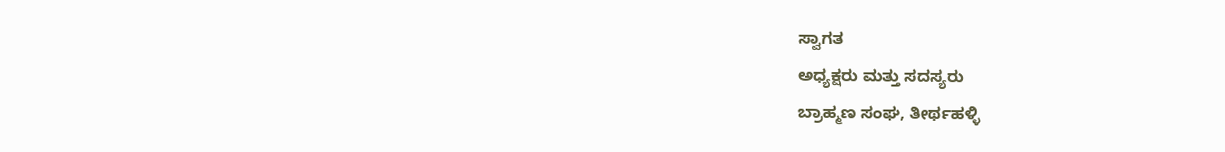ಸ್ವಾಗತ
ಅಧ್ಯಕ್ಷರು ಮತ್ತು ಸದಸ್ಯರು
ಬ್ರಾಹ್ಮಣ ಸಂಘ, ತೀರ್ಥಹಳ್ಳಿ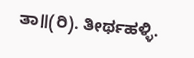ತಾ॥(ರಿ). ತೀರ್ಥಹಳ್ಳಿ.